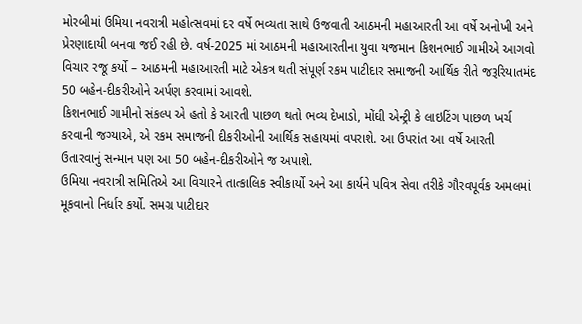મોરબીમાં ઉમિયા નવરાત્રી મહોત્સવમાં દર વર્ષે ભવ્યતા સાથે ઉજવાતી આઠમની મહાઆરતી આ વર્ષે અનોખી અને પ્રેરણાદાયી બનવા જઈ રહી છે. વર્ષ-2025 માં આઠમની મહાઆરતીના યુવા યજમાન કિશનભાઈ ગામીએ આગવો વિચાર રજૂ કર્યો – આઠમની મહાઆરતી માટે એકત્ર થતી સંપૂર્ણ રકમ પાટીદાર સમાજની આર્થિક રીતે જરૂરિયાતમંદ 50 બહેન-દીકરીઓને અર્પણ કરવામાં આવશે.
કિશનભાઈ ગામીનો સંકલ્પ એ હતો કે આરતી પાછળ થતો ભવ્ય દેખાડો, મોંઘી એન્ટ્રી કે લાઇટિંગ પાછળ ખર્ચ કરવાની જગ્યાએ, એ રકમ સમાજની દીકરીઓની આર્થિક સહાયમાં વપરાશે. આ ઉપરાંત આ વર્ષે આરતી ઉતારવાનું સન્માન પણ આ 50 બહેન-દીકરીઓને જ અપાશે.
ઉમિયા નવરાત્રી સમિતિએ આ વિચારને તાત્કાલિક સ્વીકાર્યો અને આ કાર્યને પવિત્ર સેવા તરીકે ગૌરવપૂર્વક અમલમાં મૂકવાનો નિર્ધાર કર્યો. સમગ્ર પાટીદાર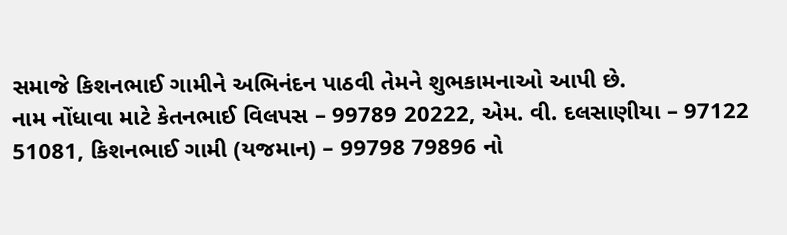સમાજે કિશનભાઈ ગામીને અભિનંદન પાઠવી તેમને શુભકામનાઓ આપી છે.
નામ નોંધાવા માટે કેતનભાઈ વિલપસ – 99789 20222, એમ. વી. દલસાણીયા – 97122 51081, કિશનભાઈ ગામી (યજમાન) – 99798 79896 નો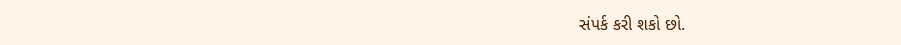સંપર્ક કરી શકો છો.